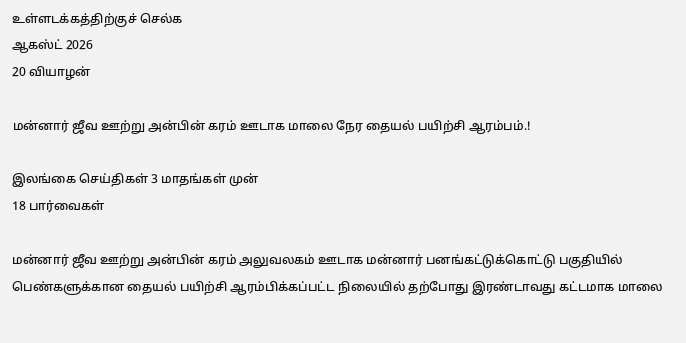உள்ளடக்கத்திற்குச் செல்க
ஆகஸ்ட் 2026
20 வியாழன்

மன்னார் ஜீவ ஊற்று அன்பின் கரம் ஊடாக மாலை நேர தையல் பயிற்சி ஆரம்பம்.!

இலங்கை செய்திகள் 3 மாதங்கள் முன்
18 பார்வைகள்

மன்னார் ஜீவ ஊற்று அன்பின் கரம் அலுவலகம் ஊடாக மன்னார் பனங்கட்டுக்கொட்டு பகுதியில் பெண்களுக்கான தையல் பயிற்சி ஆரம்பிக்கப்பட்ட நிலையில் தற்போது இரண்டாவது கட்டமாக மாலை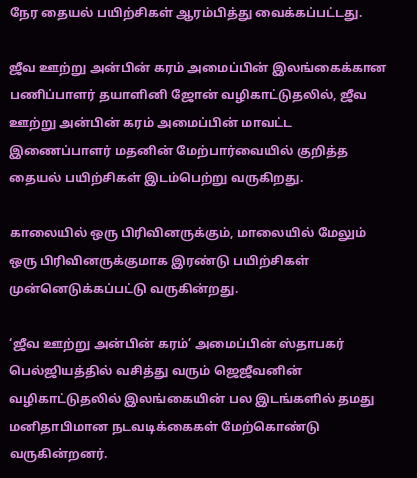நேர தையல் பயிற்சிகள் ஆரம்பித்து வைக்கப்பட்டது.

ஜீவ ஊற்று அன்பின் கரம் அமைப்பின் இலங்கைக்கான பணிப்பாளர் தயாளினி ஜோன் வழிகாட்டுதலில், ஜீவ ஊற்று அன்பின் கரம் அமைப்பின் மாவட்ட இணைப்பாளர் மதனின் மேற்பார்வையில் குறித்த தையல் பயிற்சிகள் இடம்பெற்று வருகிறது.

காலையில் ஒரு பிரிவினருக்கும், மாலையில் மேலும் ஒரு பிரிவினருக்குமாக இரண்டு பயிற்சிகள் முன்னெடுக்கப்பட்டு வருகின்றது.

‘ஜீவ ஊற்று அன்பின் கரம்’ அமைப்பின் ஸ்தாபகர் பெல்ஜியத்தில் வசித்து வரும் ஜெஜீவனின் வழிகாட்டுதலில் இலங்கையின் பல இடங்களில் தமது மனிதாபிமான நடவடிக்கைகள் மேற்கொண்டு வருகின்றனர்.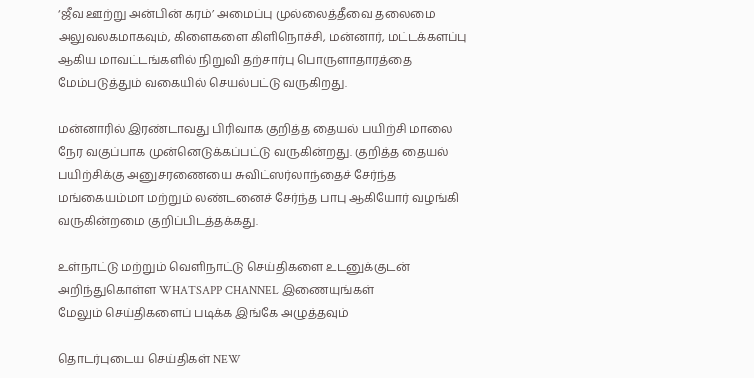‘ஜீவ ஊற்று அன்பின் கரம்’ அமைப்பு முல்லைத்தீவை தலைமை அலுவலகமாகவும், கிளைகளை கிளிநொச்சி, மன்னார், மட்டக்களப்பு ஆகிய மாவட்டங்களில் நிறுவி தற்சார்பு பொருளாதாரத்தை மேம்படுத்தும் வகையில் செயல்பட்டு வருகிறது.

மன்னாரில் இரண்டாவது பிரிவாக குறித்த தையல் பயிற்சி மாலை நேர வகுப்பாக முன்னெடுக்கப்பட்டு வருகின்றது. குறித்த தையல் பயிற்சிக்கு அனுசரணையை சுவிட்ஸர்லாந்தைச் சேர்ந்த மங்கையம்மா மற்றும் லண்டனைச் சேர்ந்த பாபு ஆகியோர் வழங்கி வருகின்றமை குறிப்பிடத்தக்கது.

உள்நாட்டு மற்றும் வெளிநாட்டு செய்திகளை உடனுக்குடன் அறிந்துகொள்ள WHATSAPP CHANNEL இணையுங்கள்
மேலும் செய்திகளைப் படிக்க இங்கே அழுத்தவும்

தொடர்புடைய செய்திகள் NEW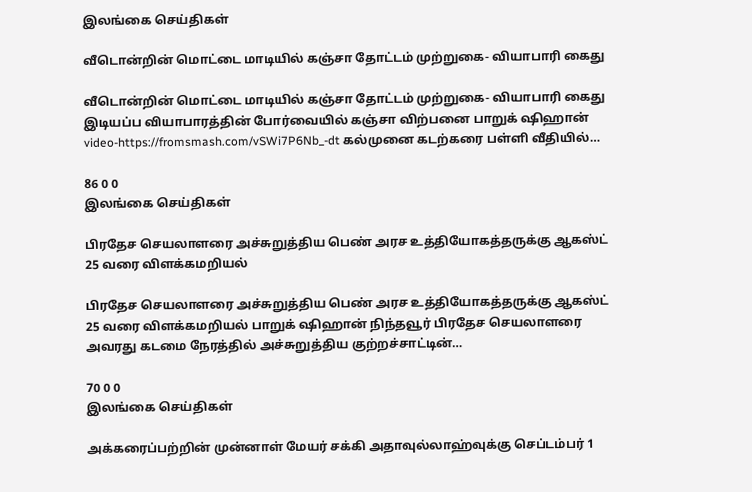இலங்கை செய்திகள்

வீடொன்றின் மொட்டை மாடியில் கஞ்சா தோட்டம் முற்றுகை- வியாபாரி கைது

வீடொன்றின் மொட்டை மாடியில் கஞ்சா தோட்டம் முற்றுகை- வியாபாரி கைது இடியப்ப வியாபாரத்தின் போர்வையில் கஞ்சா விற்பனை பாறுக் ஷிஹான் video-https://fromsmash.com/vSWi7P6Nb_-dt கல்முனை கடற்கரை பள்ளி வீதியில்…

86 0 0
இலங்கை செய்திகள்

பிரதேச செயலாளரை அச்சுறுத்திய பெண் அரச உத்தியோகத்தருக்கு ஆகஸ்ட் 25 வரை விளக்கமறியல்

பிரதேச செயலாளரை அச்சுறுத்திய பெண் அரச உத்தியோகத்தருக்கு ஆகஸ்ட் 25 வரை விளக்கமறியல் பாறுக் ஷிஹான் நிந்தவூர் பிரதேச செயலாளரை அவரது கடமை நேரத்தில் அச்சுறுத்திய குற்றச்சாட்டின்…

70 0 0
இலங்கை செய்திகள்

அக்கரைப்பற்றின் முன்னாள் மேயர் சக்கி அதாவுல்லாஹ்வுக்கு செப்டம்பர் 1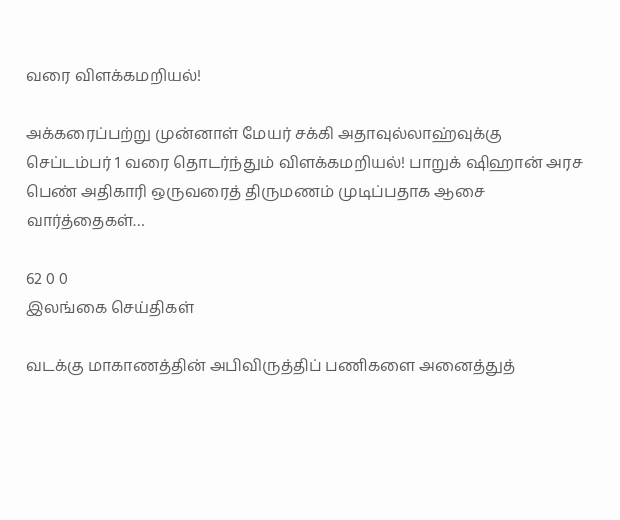வரை விளக்கமறியல்!

அக்கரைப்பற்று முன்னாள் மேயர் சக்கி அதாவுல்லாஹ்வுக்கு செப்டம்பர் 1 வரை தொடர்ந்தும் விளக்கமறியல்! பாறுக் ஷிஹான் அரச பெண் அதிகாரி ஒருவரைத் திருமணம் முடிப்பதாக ஆசை வார்த்தைகள்…

62 0 0
இலங்கை செய்திகள்

வடக்கு மாகாணத்தின் அபிவிருத்திப் பணிகளை அனைத்துத்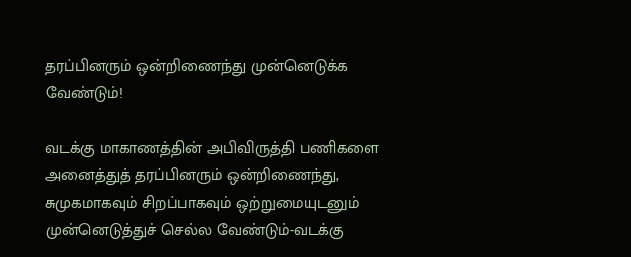தரப்பினரும் ஒன்றிணைந்து முன்னெடுக்க வேண்டும்!

வடக்கு மாகாணத்தின் அபிவிருத்தி பணிகளை அனைத்துத் தரப்பினரும் ஒன்றிணைந்து, சுமுகமாகவும் சிறப்பாகவும் ஒற்றுமையுடனும் முன்னெடுத்துச் செல்ல வேண்டும்-வடக்கு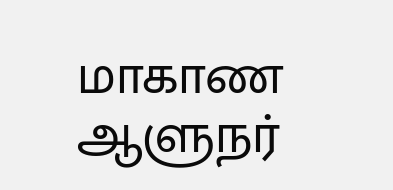மாகாண ஆளுநர்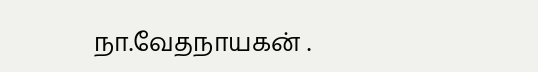நா.வேதநாயகன் .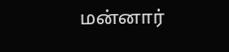மன்னார்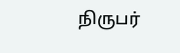நிருபர்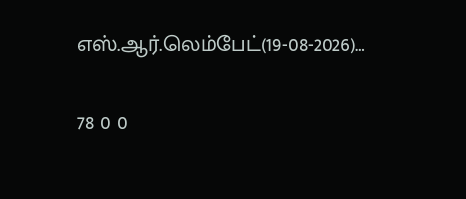எஸ்.ஆர்.லெம்பேட்(19-08-2026)…

78 0 0